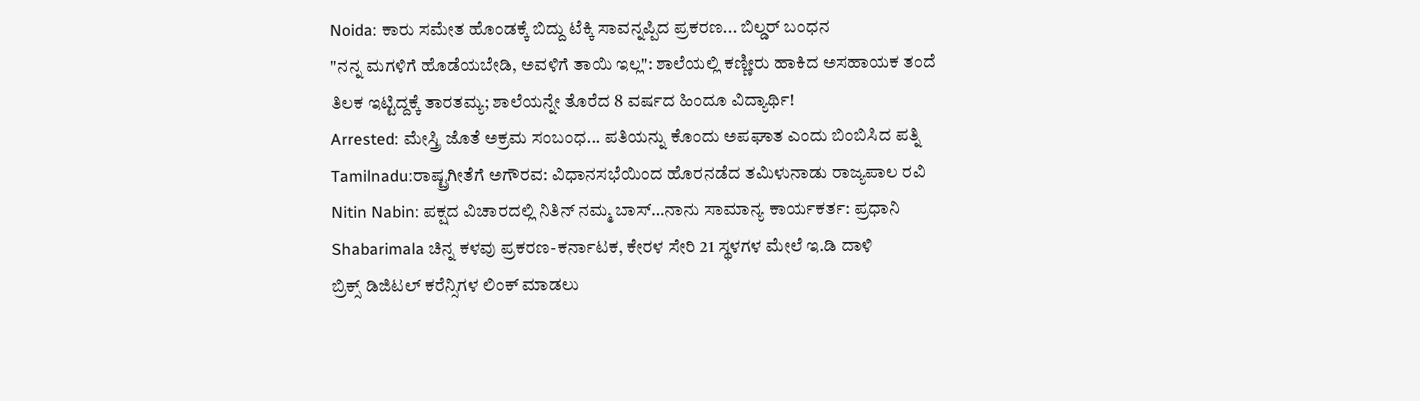Noida: ಕಾರು ಸಮೇತ ಹೊಂಡಕ್ಕೆ ಬಿದ್ದು ಟೆಕ್ಕಿ ಸಾವನ್ನಪ್ಪಿದ ಪ್ರಕರಣ... ಬಿಲ್ಡರ್ ಬಂಧನ
"ನನ್ನ ಮಗಳಿಗೆ ಹೊಡೆಯಬೇಡಿ, ಅವಳಿಗೆ ತಾಯಿ ಇಲ್ಲ": ಶಾಲೆಯಲ್ಲಿ ಕಣ್ಣೀರು ಹಾಕಿದ ಅಸಹಾಯಕ ತಂದೆ
ತಿಲಕ ಇಟ್ಟಿದ್ದಕ್ಕೆ ತಾರತಮ್ಯ; ಶಾಲೆಯನ್ನೇ ತೊರೆದ 8 ವರ್ಷದ ಹಿಂದೂ ವಿದ್ಯಾರ್ಥಿ!
Arrested: ಮೇಸ್ತ್ರಿ ಜೊತೆ ಅಕ್ರಮ ಸಂಬಂಧ... ಪತಿಯನ್ನು ಕೊಂದು ಅಪಘಾತ ಎಂದು ಬಿಂಬಿಸಿದ ಪತ್ನಿ
Tamilnadu:ರಾಷ್ಟ್ರಗೀತೆಗೆ ಅಗೌರವ: ವಿಧಾನಸಭೆಯಿಂದ ಹೊರನಡೆದ ತಮಿಳುನಾಡು ರಾಜ್ಯಪಾಲ ರವಿ
Nitin Nabin: ಪಕ್ಷದ ವಿಚಾರದಲ್ಲಿ ನಿತಿನ್ ನಮ್ಮ ಬಾಸ್…ನಾನು ಸಾಮಾನ್ಯ ಕಾರ್ಯಕರ್ತ: ಪ್ರಧಾನಿ
Shabarimala ಚಿನ್ನ ಕಳವು ಪ್ರಕರಣ-ಕರ್ನಾಟಕ, ಕೇರಳ ಸೇರಿ 21 ಸ್ಥಳಗಳ ಮೇಲೆ ಇ.ಡಿ ದಾಳಿ
ಬ್ರಿಕ್ಸ್ ಡಿಜಿಟಲ್ ಕರೆನ್ಸಿಗಳ ಲಿಂಕ್ ಮಾಡಲು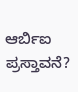ಆರ್ಬಿಐ ಪ್ರಸ್ತಾವನೆ?